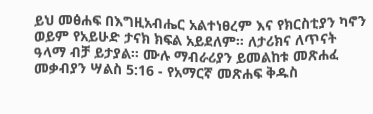ይህ መፅሐፍ በእግዚአብሔር አልተነፀረም እና የክርስቲያን ካኖን ወይም የአይሁድ ታናክ ክፍል አይደለም። ለታሪክና ለጥናት ዓላማ ብቻ ይታያል። ሙሉ ማብራሪያን ይመልከቱ መጽሐፈ መቃብያን ሣልስ 5:16 - የአማርኛ መጽሐፍ ቅዱስ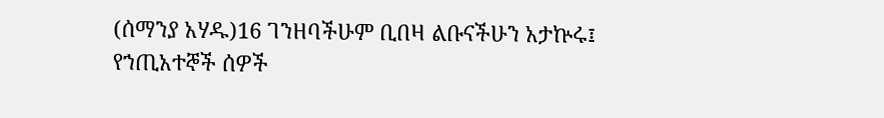(ሰማንያ አሃዱ)16 ገንዘባችሁም ቢበዛ ልቡናችሁን አታኵሩ፤ የኀጢአተኞች ሰዎች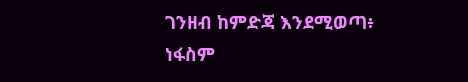ገንዘብ ከምድጃ እንደሚወጣ፥ ነፋስም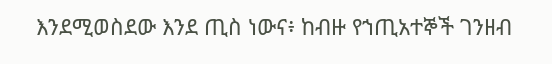እንደሚወስደው እንደ ጢስ ነውና፥ ከብዙ የኀጢአተኞች ገንዘብ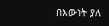በእውነት ያለ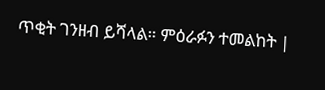ጥቂት ገንዘብ ይሻላል። ምዕራፉን ተመልከት |